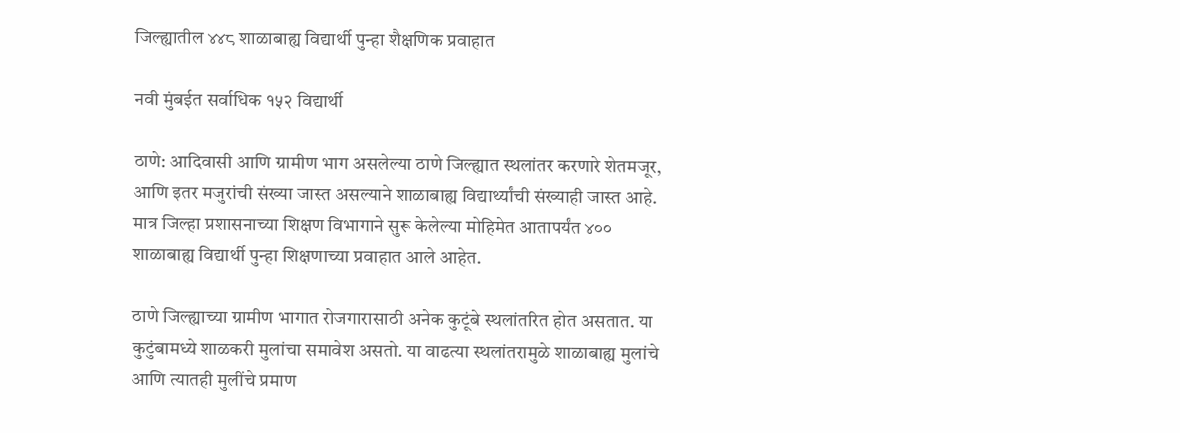जिल्ह्यातील ४४८ शाळाबाह्य विद्यार्थी पुन्हा शैक्षणिक प्रवाहात

नवी मुंबईत सर्वाधिक १५२ विद्यार्थी

ठाणे: आदिवासी आणि ग्रामीण भाग असलेल्या ठाणे जिल्ह्यात स्थलांतर करणारे शेतमजूर, आणि इतर मजुरांची संख्या जास्त असल्याने शाळाबाह्य विद्यार्थ्यांची संख्याही जास्त आहे. मात्र जिल्हा प्रशासनाच्या शिक्षण विभागाने सुरू केलेल्या मोहिमेत आतापर्यंत ४०० शाळाबाह्य विद्यार्थी पुन्हा शिक्षणाच्या प्रवाहात आले आहेत.

ठाणे जिल्ह्याच्या ग्रामीण भागात रोजगारासाठी अनेक कुटूंबे स्थलांतरित होत असतात. या कुटुंबामध्ये शाळकरी मुलांचा समावेश असतो. या वाढत्या स्थलांतरामुळे शाळाबाह्य मुलांचे आणि त्यातही मुलींचे प्रमाण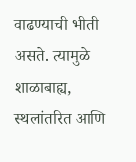वाढण्याची भीती असते. त्यामुळे शाळाबाह्य, स्थलांतरित आणि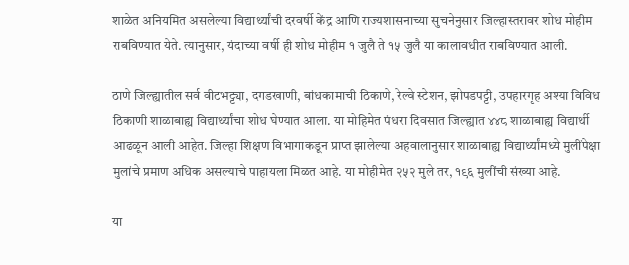शाळेत अनियमित असलेल्या विद्यार्थ्यांची दरवर्षी केंद्र आणि राज्यशासनाच्या सुचनेनुसार जिल्हास्तरावर शोध मोहीम राबविण्यात येते. त्यानुसार, यंदाच्या वर्षी ही शोध मोहीम १ जुलै ते १५ जुलै या कालावधीत राबविण्यात आली.

ठाणे जिल्ह्यातील सर्व वीटभट्ट्या, दगडखाणी, बांधकामाची ठिकाणे, रेल्वे स्टेशन, झोपडपट्टी, उपहारगृह अश्या विविध ठिकाणी शाळाबाह्य विद्यार्थ्यांचा शोध घेण्यात आला. या मोहिमेत पंधरा दिवसात जिल्ह्यात ४४८ शाळाबाह्य विद्यार्थी आढळून आली आहेत. जिल्हा शिक्षण विभागाकडून प्राप्त झालेल्या अहवालानुसार शाळाबाह्य विद्यार्थ्यांमध्ये मुलींपेक्षा मुलांचे प्रमाण अधिक असल्याचे पाहायला मिळत आहे. या मोहीमेत २५२ मुले तर, १९६ मुलींची संख्या आहे.

या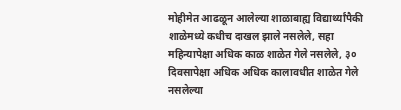मोहीमेत आढळून आलेल्या शाळाबाह्य विद्यार्थ्यांपैकी शाळेमध्ये कधीच दाखल झाले नसलेले, सहा महिन्यापेक्षा अधिक काळ शाळेत गेले नसलेले, ३० दिवसापेक्षा अधिक अधिक कालावधीत शाळेत गेले नसलेल्या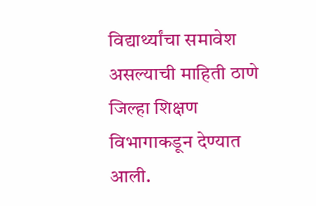विद्यार्थ्यांचा समावेश असल्याची माहिती ठाणे जिल्हा शिक्षण विभागाकडून देण्यात आली.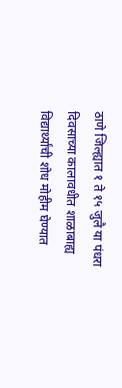ठाणे जिल्ह्यात १ ते १५ जुलै या पंधरा दिवसाच्या कालावधीत शाळाबाह्य विद्यार्थ्यांची शोध मोहीम घेण्यात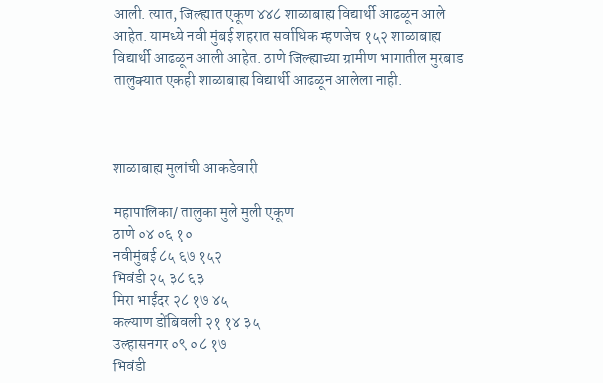आली. त्यात, जिल्ह्यात एकूण ४४८ शाळाबाह्य विद्यार्थी आढळून आले आहेत. यामध्ये नवी मुंबई शहरात सर्वाधिक म्हणजेच १५२ शाळाबाह्य विद्यार्थी आढळून आली आहेत. ठाणे जिल्ह्याच्या ग्रामीण भागातील मुरबाड तालुक्यात एकही शाळाबाह्य विद्यार्थी आढळून आलेला नाही.



शाळाबाह्य मुलांची आकडेवारी

महापालिका/ तालुका मुले मुली एकूण
ठाणे ०४ ०६ १०
नवीमुंबई ८५ ६७ १५२
भिवंडी २५ ३८ ६३
मिरा भाईंदर २८ १७ ४५
कल्याण डोंबिवली २१ १४ ३५
उल्हासनगर ०९ ०८ १७
भिवंडी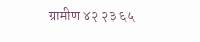ग्रामीण ४२ २३ ६५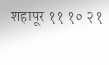शहापूर ११ १० २१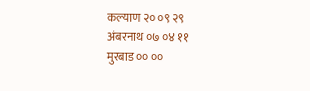कल्याण २० ०९ २९
अंबरनाथ ०७ ०४ ११
मुरबाड ०० ००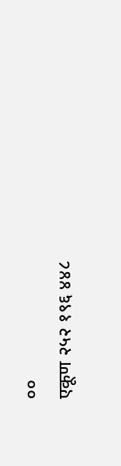००
एकूण २५२ १९६ ४४८